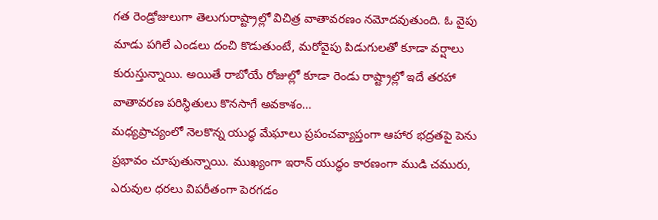గత రెండ్రోజులుగా తెలుగురాష్ట్రాల్లో విచిత్ర వాతావరణం నమోదవుతుంది. ఓ వైపు మాడు పగిలే ఎండలు దంచి కొడుతుంటే, మరోవైపు పిడుగులతో కూడా వర్షాలు కురుస్తున్నాయి. అయితే రాబోయే రోజుల్లో కూడా రెండు రాష్ట్రాల్లో ఇదే తరహా వాతావరణ పరిస్థితులు కొనసాగే అవకాశం…
మధ్యప్రాచ్యంలో నెలకొన్న యుద్ధ మేఘాలు ప్రపంచవ్యాప్తంగా ఆహార భద్రతపై పెను ప్రభావం చూపుతున్నాయి. ముఖ్యంగా ఇరాన్ యుద్ధం కారణంగా ముడి చమురు, ఎరువుల ధరలు విపరీతంగా పెరగడం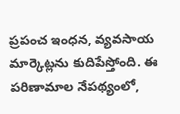ప్రపంచ ఇంధన, వ్యవసాయ మార్కెట్లను కుదిపేస్తోంది. ఈ పరిణామాల నేపథ్యంలో,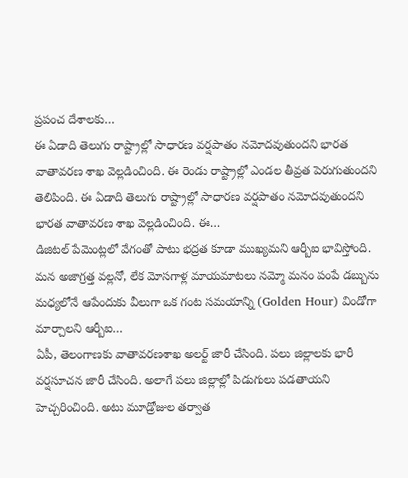ప్రపంచ దేశాలకు…
ఈ ఏడాది తెలుగు రాష్ట్రాల్లో సాధారణ వర్షపాతం నమోదవుతుందని భారత వాతావరణ శాఖ వెల్లడించింది. ఈ రెండు రాష్ట్రాల్లో ఎండల తీవ్రత పెరుగుతుందని తెలిపింది. ఈ ఏడాది తెలుగు రాష్ట్రాల్లో సాధారణ వర్షపాతం నమోదవుతుందని భారత వాతావరణ శాఖ వెల్లడించింది. ఈ…
డిజిటల్ పేమెంట్లలో వేగంతో పాటు భద్రత కూడా ముఖ్యమని ఆర్బీఐ భావిస్తోంది. మన అజాగ్రత్త వల్లనో, లేక మోసగాళ్ల మాయమాటలు నమ్మో మనం పంపే డబ్బును మధ్యలోనే ఆపేందుకు వీలుగా ఒక గంట సమయాన్ని (Golden Hour) విండోగా మార్చాలని ఆర్బీఐ…
ఏపీ, తెలంగాణకు వాతావరణశాఖ అలర్ట్ జారీ చేసింది. పలు జిల్లాలకు భారీ వర్షసూచన జారీ చేసింది. అలాగే పలు జిల్లాల్లో పిడుగులు పడతాయని హెచ్చరించింది. అటు మూడ్రోజుల తర్వాత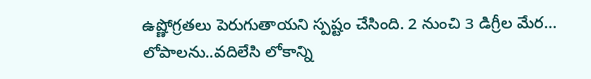ఉష్ణోగ్రతలు పెరుగుతాయని స్పష్టం చేసింది. 2 నుంచి 3 డిగ్రీల మేర…
లోపాలను..వదిలేసి లోకాన్ని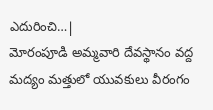ఎదురించి…|
మోరంపూడి అమ్మవారి దేవస్థానం వద్ద మద్యం మత్తులో యువకులు వీరంగం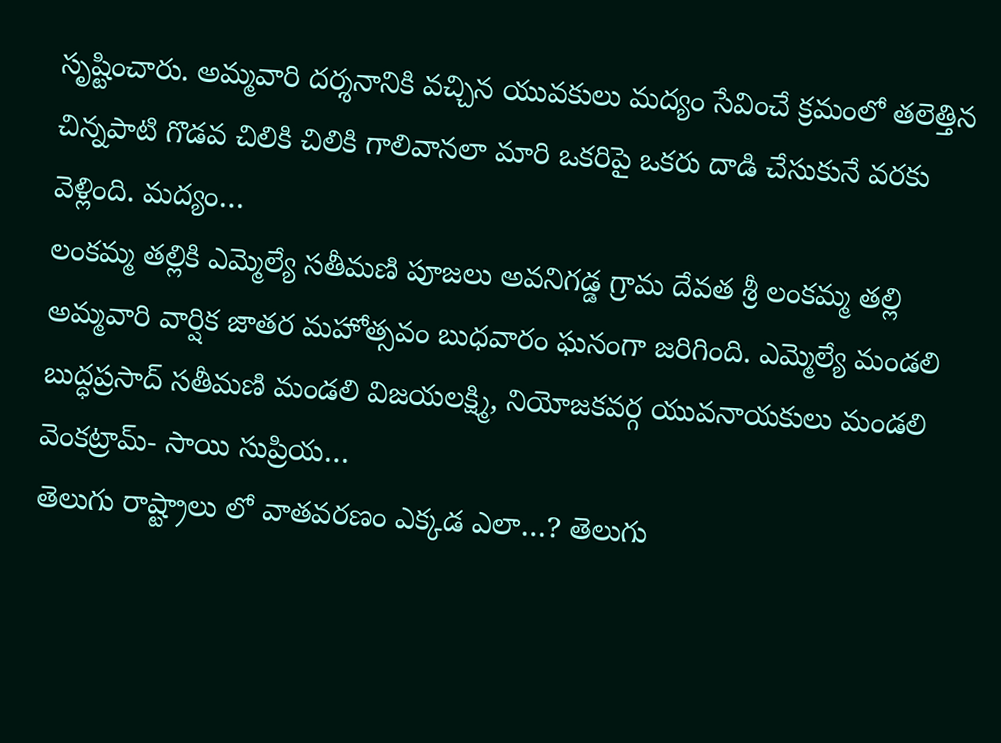సృష్టించారు. అమ్మవారి దర్శనానికి వచ్చిన యువకులు మద్యం సేవించే క్రమంలో తలెత్తిన చిన్నపాటి గొడవ చిలికి చిలికి గాలివానలా మారి ఒకరిపై ఒకరు దాడి చేసుకునే వరకు వెళ్లింది. మద్యం…
లంకమ్మ తల్లికి ఎమ్మెల్యే సతీమణి పూజలు అవనిగడ్డ గ్రామ దేవత శ్రీ లంకమ్మ తల్లి అమ్మవారి వార్షిక జాతర మహోత్సవం బుధవారం ఘనంగా జరిగింది. ఎమ్మెల్యే మండలి బుద్ధప్రసాద్ సతీమణి మండలి విజయలక్ష్మి, నియోజకవర్గ యువనాయకులు మండలి వెంకట్రామ్- సాయి సుప్రియ…
తెలుగు రాష్ట్రాలు లో వాతవరణం ఎక్కడ ఎలా…? తెలుగు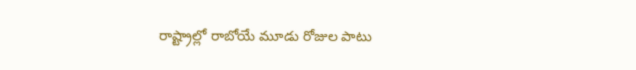రాష్ట్రాల్లో రాబోయే మూడు రోజుల పాటు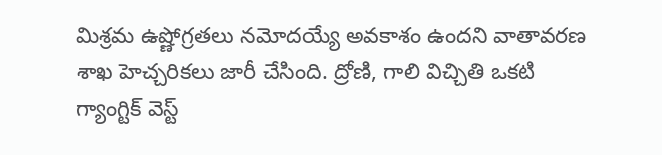మిశ్రమ ఉష్ణోగ్రతలు నమోదయ్యే అవకాశం ఉందని వాతావరణ శాఖ హెచ్చరికలు జారీ చేసింది. ద్రోణి, గాలి విచ్చితి ఒకటి గ్యాంగ్టిక్ వెస్ట్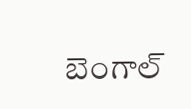బెంగాల్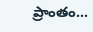ప్రాంతం…